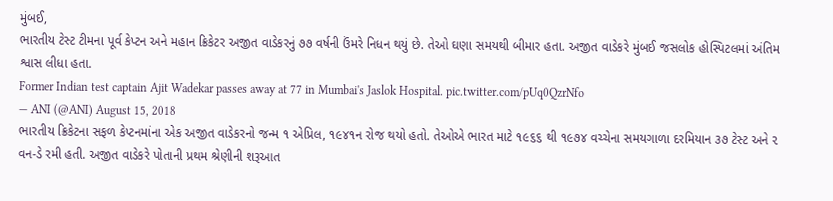મુંબઈ,
ભારતીય ટેસ્ટ ટીમના પૂર્વ કેપ્ટન અને મહાન ક્રિકેટર અજીત વાડેકરનું ૭૭ વર્ષની ઉંમરે નિધન થયું છે. તેઓ ઘણા સમયથી બીમાર હતા. અજીત વાડેકરે મુંબઈ જસલોક હોસ્પિટલમાં અંતિમ શ્વાસ લીધા હતા.
Former Indian test captain Ajit Wadekar passes away at 77 in Mumbai's Jaslok Hospital. pic.twitter.com/pUq0QzrNfo
— ANI (@ANI) August 15, 2018
ભારતીય ક્રિકેટના સફળ કેપ્ટનમાંના એક અજીત વાડેકરનો જન્મ ૧ એપ્રિલ, ૧૯૪૧ન રોજ થયો હતો. તેઓએ ભારત માટે ૧૯૬૬ થી ૧૯૭૪ વચ્ચેના સમયગાળા દરમિયાન ૩૭ ટેસ્ટ અને ૨ વન-ડે રમી હતી. અજીત વાડેકરે પોતાની પ્રથમ શ્રેણીની શરૂઆત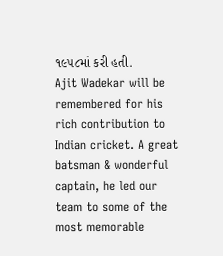૧૯૫૮માં કરી હતી.
Ajit Wadekar will be remembered for his rich contribution to Indian cricket. A great batsman & wonderful captain, he led our team to some of the most memorable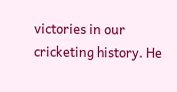victories in our cricketing history. He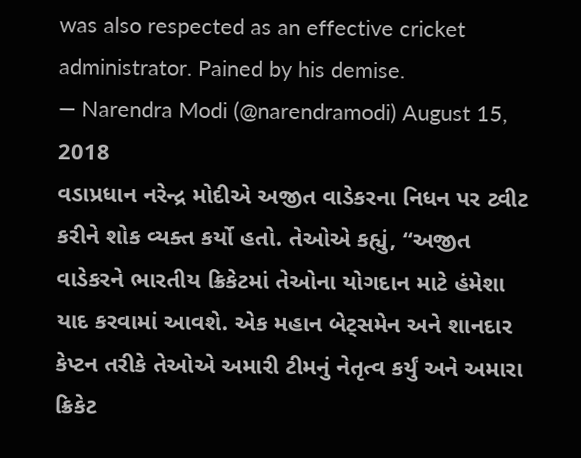was also respected as an effective cricket administrator. Pained by his demise.
— Narendra Modi (@narendramodi) August 15, 2018
વડાપ્રધાન નરેન્દ્ર મોદીએ અજીત વાડેકરના નિધન પર ટ્વીટ કરીને શોક વ્યક્ત કર્યો હતો. તેઓએ કહ્યું, “અજીત વાડેકરને ભારતીય ક્રિકેટમાં તેઓના યોગદાન માટે હંમેશા યાદ કરવામાં આવશે. એક મહાન બેટ્સમેન અને શાનદાર કેપ્ટન તરીકે તેઓએ અમારી ટીમનું નેતૃત્વ કર્યું અને અમારા ક્રિકેટ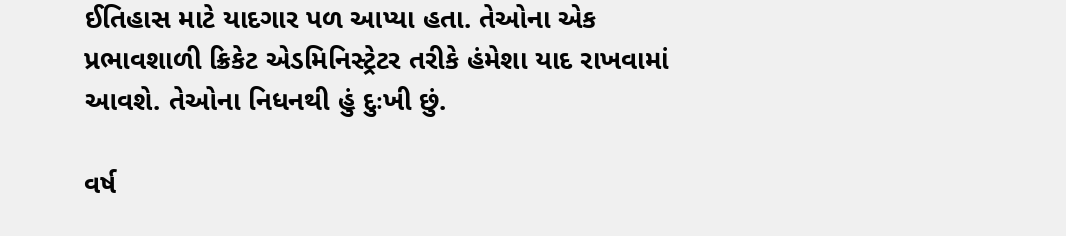ઈતિહાસ માટે યાદગાર પળ આપ્યા હતા. તેઓના એક પ્રભાવશાળી ક્રિકેટ એડમિનિસ્ટ્રેટર તરીકે હંમેશા યાદ રાખવામાં આવશે. તેઓના નિધનથી હું દુઃખી છું.

વર્ષ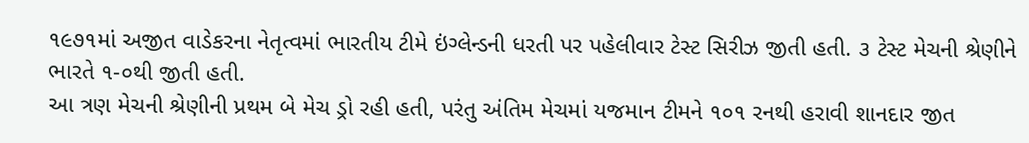૧૯૭૧માં અજીત વાડેકરના નેતૃત્વમાં ભારતીય ટીમે ઇંગ્લેન્ડની ધરતી પર પહેલીવાર ટેસ્ટ સિરીઝ જીતી હતી. ૩ ટેસ્ટ મેચની શ્રેણીને ભારતે ૧-૦થી જીતી હતી.
આ ત્રણ મેચની શ્રેણીની પ્રથમ બે મેચ ડ્રો રહી હતી, પરંતુ અંતિમ મેચમાં યજમાન ટીમને ૧૦૧ રનથી હરાવી શાનદાર જીત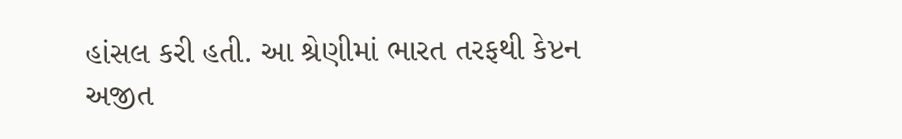હાંસલ કરી હતી. આ શ્રેણીમાં ભારત તરફથી કેપ્ટન અજીત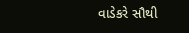વાડેકરે સૌથી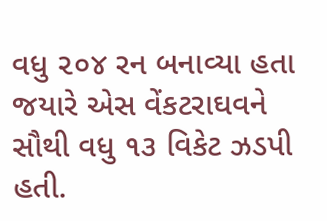વધુ ૨૦૪ રન બનાવ્યા હતા જયારે એસ વેંકટરાઘવને સૌથી વધુ ૧૩ વિકેટ ઝડપી હતી.